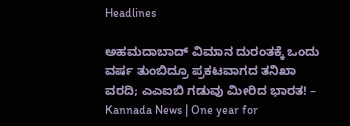Headlines

ಅಹಮದಾಬಾದ್ ವಿಮಾನ ದುರಂತಕ್ಕೆ ಒಂದು ವರ್ಷ ತುಂಬಿದ್ರೂ ಪ್ರಕಟವಾಗದ ತನಿಖಾ ವರದಿ; ಎಎಐಬಿ ಗಡುವು ಮೀರಿದ ಭಾರತ! – Kannada News | One year for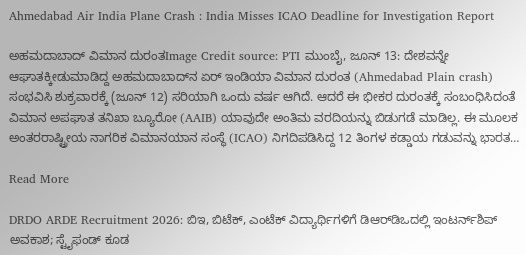Ahmedabad Air India Plane Crash : India Misses ICAO Deadline for Investigation Report

ಅಹಮದಾಬಾದ್ ವಿಮಾನ ದುರಂತImage Credit source: PTI ಮುಂಬೈ, ಜೂನ್ 13: ದೇಶವನ್ನೇ ಆಘಾತಕ್ಕೀಡುಮಾಡಿದ್ದ ಅಹಮದಾಬಾದ್‌ನ ಏರ್ ಇಂಡಿಯಾ ವಿಮಾನ ದುರಂತ (Ahmedabad Plain crash) ಸಂಭವಿಸಿ ಶುಕ್ರವಾರಕ್ಕೆ (ಜೂನ್ 12) ಸರಿಯಾಗಿ ಒಂದು ವರ್ಷ ಆಗಿದೆ. ಆದರೆ ಈ ಭೀಕರ ದುರಂತಕ್ಕೆ ಸಂಬಂಧಿಸಿದಂತೆ ವಿಮಾನ ಅಪಘಾತ ತನಿಖಾ ಬ್ಯೂರೋ (AAIB) ಯಾವುದೇ ಅಂತಿಮ ವರದಿಯನ್ನು ಬಿಡುಗಡೆ ಮಾಡಿಲ್ಲ. ಈ ಮೂಲಕ ಅಂತರರಾಷ್ಟ್ರೀಯ ನಾಗರಿಕ ವಿಮಾನಯಾನ ಸಂಸ್ಥೆ (ICAO) ನಿಗದಿಪಡಿಸಿದ್ದ 12 ತಿಂಗಳ ಕಡ್ಡಾಯ ಗಡುವನ್ನು ಭಾರತ…

Read More

DRDO ARDE Recruitment 2026: ಬಿಇ, ಬಿಟೆಕ್, ಎಂಟೆಕ್ ವಿದ್ಯಾರ್ಥಿಗಳಿಗೆ ಡಿಆರ್‌ಡಿಒದಲ್ಲಿ ಇಂಟರ್ನ್‌ಶಿಪ್ ಅವಕಾಶ; ಸ್ಟೈಫಂಡ್ ಕೂಡ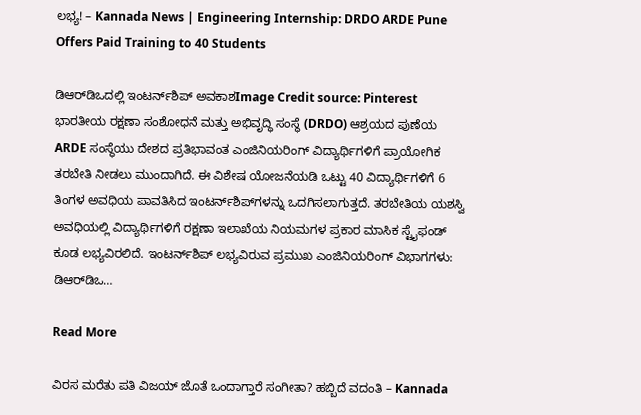ಲಭ್ಯ! – Kannada News | Engineering Internship: DRDO ARDE Pune Offers Paid Training to 40 Students

ಡಿಆರ್‌ಡಿಒದಲ್ಲಿ ಇಂಟರ್ನ್‌ಶಿಪ್ ಅವಕಾಶImage Credit source: Pinterest ಭಾರತೀಯ ರಕ್ಷಣಾ ಸಂಶೋಧನೆ ಮತ್ತು ಅಭಿವೃದ್ಧಿ ಸಂಸ್ಥೆ (DRDO) ಆಶ್ರಯದ ಪುಣೆಯ ARDE ಸಂಸ್ಥೆಯು ದೇಶದ ಪ್ರತಿಭಾವಂತ ಎಂಜಿನಿಯರಿಂಗ್ ವಿದ್ಯಾರ್ಥಿಗಳಿಗೆ ಪ್ರಾಯೋಗಿಕ ತರಬೇತಿ ನೀಡಲು ಮುಂದಾಗಿದೆ. ಈ ವಿಶೇಷ ಯೋಜನೆಯಡಿ ಒಟ್ಟು 40 ವಿದ್ಯಾರ್ಥಿಗಳಿಗೆ 6 ತಿಂಗಳ ಅವಧಿಯ ಪಾವತಿಸಿದ ಇಂಟರ್ನ್‌ಶಿಪ್‌ಗಳನ್ನು ಒದಗಿಸಲಾಗುತ್ತದೆ. ತರಬೇತಿಯ ಯಶಸ್ವಿ ಅವಧಿಯಲ್ಲಿ ವಿದ್ಯಾರ್ಥಿಗಳಿಗೆ ರಕ್ಷಣಾ ಇಲಾಖೆಯ ನಿಯಮಗಳ ಪ್ರಕಾರ ಮಾಸಿಕ ಸ್ಟೈಫಂಡ್ ಕೂಡ ಲಭ್ಯವಿರಲಿದೆ. ಇಂಟರ್ನ್‌ಶಿಪ್ ಲಭ್ಯವಿರುವ ಪ್ರಮುಖ ಎಂಜಿನಿಯರಿಂಗ್ ವಿಭಾಗಗಳು: ಡಿಆರ್‌ಡಿಒ…

Read More

ವಿರಸ ಮರೆತು ಪತಿ ವಿಜಯ್ ಜೊತೆ ಒಂದಾಗ್ತಾರೆ ಸಂಗೀತಾ? ಹಬ್ಬಿದೆ ವದಂತಿ – Kannada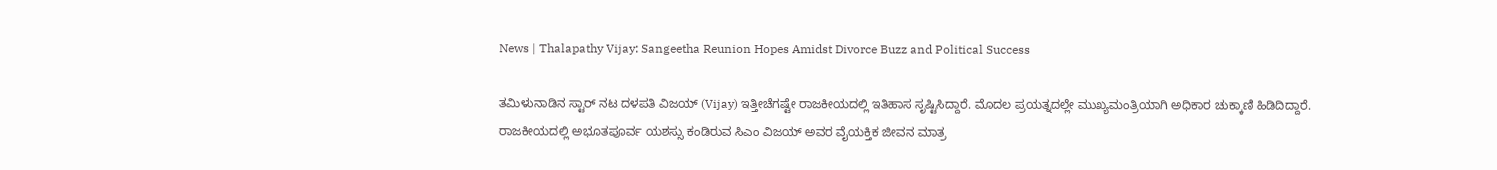News | Thalapathy Vijay: Sangeetha Reunion Hopes Amidst Divorce Buzz and Political Success

ತಮಿಳುನಾಡಿನ ಸ್ಟಾರ್ ನಟ ದಳಪತಿ ವಿಜಯ್ (Vijay) ಇತ್ತೀಚೆಗಷ್ಟೇ ರಾಜಕೀಯದಲ್ಲಿ ಇತಿಹಾಸ ಸೃಷ್ಟಿಸಿದ್ದಾರೆ. ಮೊದಲ ಪ್ರಯತ್ನದಲ್ಲೇ ಮುಖ್ಯಮಂತ್ರಿಯಾಗಿ ಅಧಿಕಾರ ಚುಕ್ಕಾಣಿ ಹಿಡಿದಿದ್ದಾರೆ. ರಾಜಕೀಯದಲ್ಲಿ ಅಭೂತಪೂರ್ವ ಯಶಸ್ಸು ಕಂಡಿರುವ ಸಿಎಂ ವಿಜಯ್ ಅವರ ವೈಯಕ್ತಿಕ ಜೀವನ ಮಾತ್ರ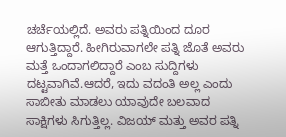ಚರ್ಚೆಯಲ್ಲಿದೆ. ಅವರು ಪತ್ನಿಯಿಂದ ದೂರ ಆಗುತ್ತಿದ್ದಾರೆ. ಹೀಗಿರುವಾಗಲೇ ಪತ್ನಿ ಜೊತೆ ಅವರು ಮತ್ತೆ ಒಂದಾಗಲಿದ್ದಾರೆ ಎಂಬ ಸುದ್ದಿಗಳು ದಟ್ಟವಾಗಿವೆ.ಆದರೆ, ಇದು ವದಂತಿ ಅಲ್ಲ ಎಂದು ಸಾಬೀತು ಮಾಡಲು ಯಾವುದೇ ಬಲವಾದ ಸಾಕ್ಷಿಗಳು ಸಿಗುತ್ತಿಲ್ಲ. ವಿಜಯ್ ಮತ್ತು ಅವರ ಪತ್ನಿ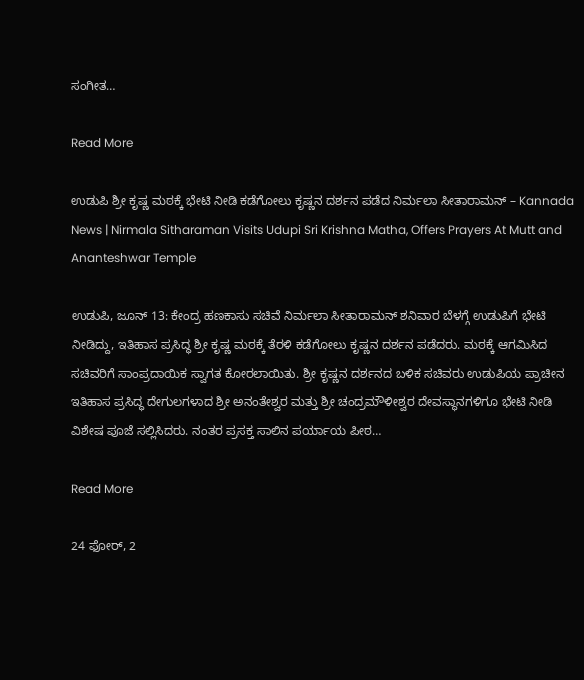ಸಂಗೀತ…

Read More

ಉಡುಪಿ ಶ್ರೀ ಕೃಷ್ಣ ಮಠಕ್ಕೆ ಭೇಟಿ ನೀಡಿ ಕಡೆಗೋಲು ಕೃಷ್ಣನ ದರ್ಶನ ಪಡೆದ ನಿರ್ಮಲಾ ಸೀತಾರಾಮನ್ – Kannada News | Nirmala Sitharaman Visits Udupi Sri Krishna Matha, Offers Prayers At Mutt and Ananteshwar Temple

ಉಡುಪಿ, ಜೂನ್ 13: ಕೇಂದ್ರ ಹಣಕಾಸು ಸಚಿವೆ ನಿರ್ಮಲಾ ಸೀತಾರಾಮನ್ ಶನಿವಾರ ಬೆಳಗ್ಗೆ ಉಡುಪಿಗೆ ಭೇಟಿ ನೀಡಿದ್ದು, ಇತಿಹಾಸ ಪ್ರಸಿದ್ಧ ಶ್ರೀ ಕೃಷ್ಣ ಮಠಕ್ಕೆ ತೆರಳಿ ಕಡೆಗೋಲು ಕೃಷ್ಣನ ದರ್ಶನ ಪಡೆದರು. ಮಠಕ್ಕೆ ಆಗಮಿಸಿದ ಸಚಿವರಿಗೆ ಸಾಂಪ್ರದಾಯಿಕ ಸ್ವಾಗತ ಕೋರಲಾಯಿತು. ಶ್ರೀ ಕೃಷ್ಣನ ದರ್ಶನದ ಬಳಿಕ ಸಚಿವರು ಉಡುಪಿಯ ಪ್ರಾಚೀನ ಇತಿಹಾಸ ಪ್ರಸಿದ್ಧ ದೇಗುಲಗಳಾದ ಶ್ರೀ ಅನಂತೇಶ್ವರ ಮತ್ತು ಶ್ರೀ ಚಂದ್ರಮೌಳೀಶ್ವರ ದೇವಸ್ಥಾನಗಳಿಗೂ ಭೇಟಿ ನೀಡಿ ವಿಶೇಷ ಪೂಜೆ ಸಲ್ಲಿಸಿದರು. ನಂತರ ಪ್ರಸಕ್ತ ಸಾಲಿನ ಪರ್ಯಾಯ ಪೀಠ…

Read More

24 ಫೋರ್, 2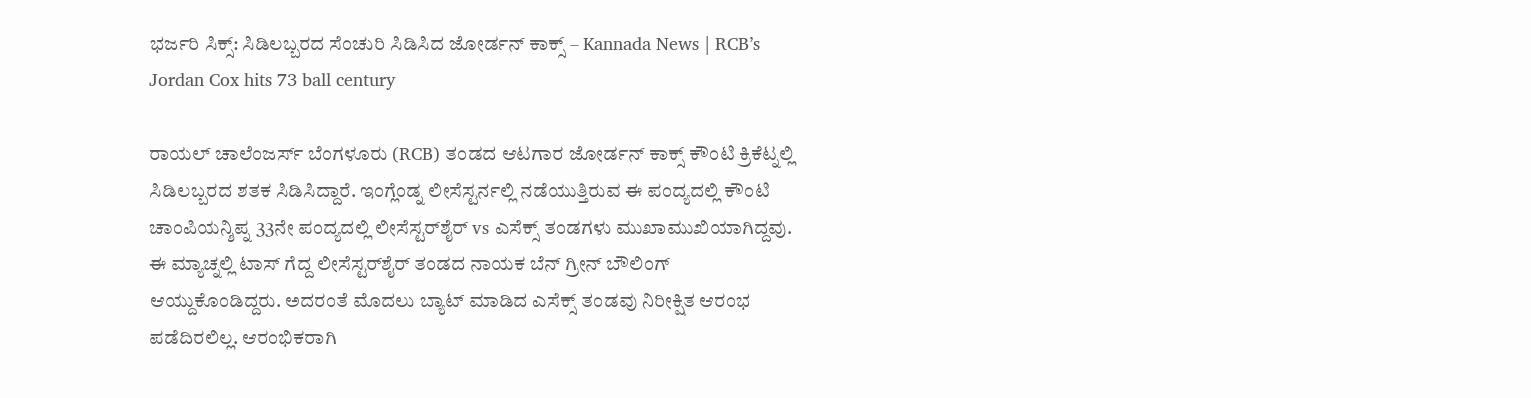ಭರ್ಜರಿ ಸಿಕ್ಸ್: ಸಿಡಿಲಬ್ಬರದ ಸೆಂಚುರಿ ಸಿಡಿಸಿದ ಜೋರ್ಡನ್ ಕಾಕ್ಸ್ – Kannada News | RCB’s Jordan Cox hits 73 ball century

ರಾಯಲ್ ಚಾಲೆಂಜರ್ಸ್ ಬೆಂಗಳೂರು (RCB) ತಂಡದ ಆಟಗಾರ ಜೋರ್ಡನ್ ಕಾಕ್ಸ್ ಕೌಂಟಿ ಕ್ರಿಕೆಟ್ನಲ್ಲಿ ಸಿಡಿಲಬ್ಬರದ ಶತಕ ಸಿಡಿಸಿದ್ದಾರೆ. ಇಂಗ್ಲೆಂಡ್ನ ಲೀಸೆಸ್ಟರ್ನಲ್ಲಿ ನಡೆಯುತ್ತಿರುವ ಈ ಪಂದ್ಯದಲ್ಲಿ ಕೌಂಟಿ ಚಾಂಪಿಯನ್ಶಿಪ್ನ 33ನೇ ಪಂದ್ಯದಲ್ಲಿ ಲೀಸೆಸ್ಟರ್‌ಶೈರ್ vs ಎಸೆಕ್ಸ್ ತಂಡಗಳು ಮುಖಾಮುಖಿಯಾಗಿದ್ದವು. ಈ ಮ್ಯಾಚ್ನಲ್ಲಿ ಟಾಸ್ ಗೆದ್ದ ಲೀಸೆಸ್ಟರ್‌ಶೈರ್ ತಂಡದ ನಾಯಕ ಬೆನ್ ಗ್ರೀನ್ ಬೌಲಿಂಗ್ ಆಯ್ದುಕೊಂಡಿದ್ದರು. ಅದರಂತೆ ಮೊದಲು ಬ್ಯಾಟ್ ಮಾಡಿದ ಎಸೆಕ್ಸ್ ತಂಡವು ನಿರೀಕ್ಷಿತ ಆರಂಭ ಪಡೆದಿರಲಿಲ್ಲ. ಆರಂಭಿಕರಾಗಿ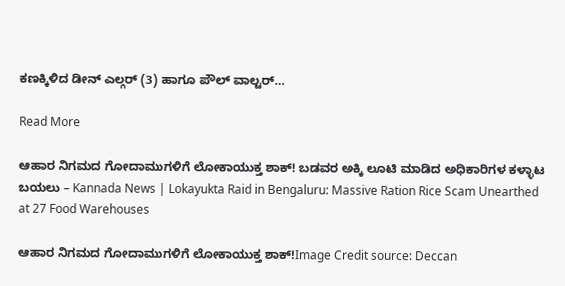ಕಣಕ್ಕಿಳಿದ ಡೀನ್ ಎಲ್ಗರ್ (3) ಹಾಗೂ ಪೌಲ್ ವಾಲ್ಟರ್…

Read More

ಆಹಾರ ನಿಗಮದ ಗೋದಾಮುಗಳಿಗೆ ಲೋಕಾಯುಕ್ತ ಶಾಕ್! ಬಡವರ ಅಕ್ಕಿ ಲೂಟಿ ಮಾಡಿದ ಅಧಿಕಾರಿಗಳ ಕಳ್ಳಾಟ ಬಯಲು – Kannada News | Lokayukta Raid in Bengaluru: Massive Ration Rice Scam Unearthed at 27 Food Warehouses

ಆಹಾರ ನಿಗಮದ ಗೋದಾಮುಗಳಿಗೆ ಲೋಕಾಯುಕ್ತ ಶಾಕ್!Image Credit source: Deccan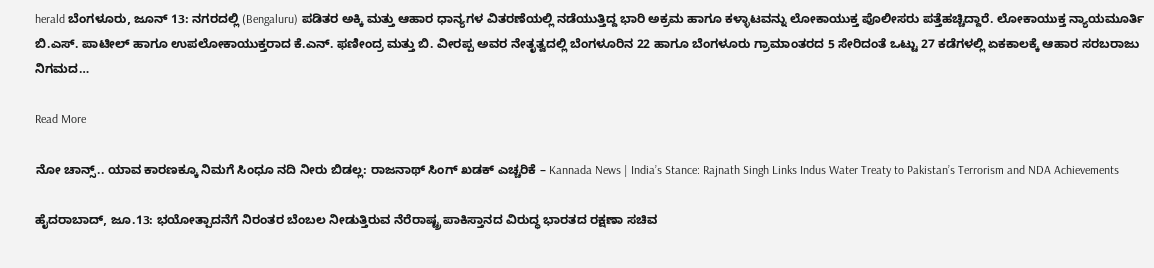herald ಬೆಂಗಳೂರು, ಜೂನ್ 13: ನಗರದಲ್ಲಿ (Bengaluru) ಪಡಿತರ ಅಕ್ಕಿ ಮತ್ತು ಆಹಾರ ಧಾನ್ಯಗಳ ವಿತರಣೆಯಲ್ಲಿ ನಡೆಯುತ್ತಿದ್ದ ಭಾರಿ ಅಕ್ರಮ ಹಾಗೂ ಕಳ್ಳಾಟವನ್ನು ಲೋಕಾಯುಕ್ತ ಪೊಲೀಸರು ಪತ್ತೆಹಚ್ಚಿದ್ದಾರೆ. ಲೋಕಾಯುಕ್ತ ನ್ಯಾಯಮೂರ್ತಿ ಬಿ.ಎಸ್. ಪಾಟೀಲ್ ಹಾಗೂ ಉಪಲೋಕಾಯುಕ್ತರಾದ ಕೆ.ಎನ್. ಫಣೀಂದ್ರ ಮತ್ತು ಬಿ. ವೀರಪ್ಪ ಅವರ ನೇತೃತ್ವದಲ್ಲಿ ಬೆಂಗಳೂರಿನ 22 ಹಾಗೂ ಬೆಂಗಳೂರು ಗ್ರಾಮಾಂತರದ 5 ಸೇರಿದಂತೆ ಒಟ್ಟು 27 ಕಡೆಗಳಲ್ಲಿ ಏಕಕಾಲಕ್ಕೆ ಆಹಾರ ಸರಬರಾಜು ನಿಗಮದ…

Read More

ನೋ ಚಾನ್ಸ್.. ಯಾವ ಕಾರಣಕ್ಕೂ ನಿಮಗೆ ಸಿಂಧೂ ನದಿ ನೀರು ಬಿಡಲ್ಲ: ರಾಜನಾಥ್ ಸಿಂಗ್ ಖಡಕ್ ಎಚ್ಚರಿಕೆ – Kannada News | India’s Stance: Rajnath Singh Links Indus Water Treaty to Pakistan’s Terrorism and NDA Achievements

ಹೈದರಾಬಾದ್, ಜೂ.13: ಭಯೋತ್ಪಾದನೆಗೆ ನಿರಂತರ ಬೆಂಬಲ ನೀಡುತ್ತಿರುವ ನೆರೆರಾಷ್ಟ್ರ ಪಾಕಿಸ್ತಾನದ ವಿರುದ್ಧ ಭಾರತದ ರಕ್ಷಣಾ ಸಚಿವ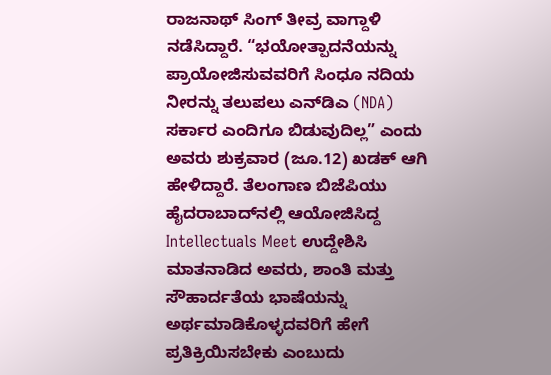ರಾಜನಾಥ್ ಸಿಂಗ್ ತೀವ್ರ ವಾಗ್ದಾಳಿ ನಡೆಸಿದ್ದಾರೆ. “ಭಯೋತ್ಪಾದನೆಯನ್ನು ಪ್ರಾಯೋಜಿಸುವವರಿಗೆ ಸಿಂಧೂ ನದಿಯ ನೀರನ್ನು ತಲುಪಲು ಎನ್‌ಡಿಎ (NDA) ಸರ್ಕಾರ ಎಂದಿಗೂ ಬಿಡುವುದಿಲ್ಲ” ಎಂದು ಅವರು ಶುಕ್ರವಾರ (ಜೂ.12) ಖಡಕ್ ಆಗಿ ಹೇಳಿದ್ದಾರೆ. ತೆಲಂಗಾಣ ಬಿಜೆಪಿಯು ಹೈದರಾಬಾದ್‌ನಲ್ಲಿ ಆಯೋಜಿಸಿದ್ದ Intellectuals Meet ಉದ್ದೇಶಿಸಿ ಮಾತನಾಡಿದ ಅವರು, ಶಾಂತಿ ಮತ್ತು ಸೌಹಾರ್ದತೆಯ ಭಾಷೆಯನ್ನು ಅರ್ಥಮಾಡಿಕೊಳ್ಳದವರಿಗೆ ಹೇಗೆ ಪ್ರತಿಕ್ರಿಯಿಸಬೇಕು ಎಂಬುದು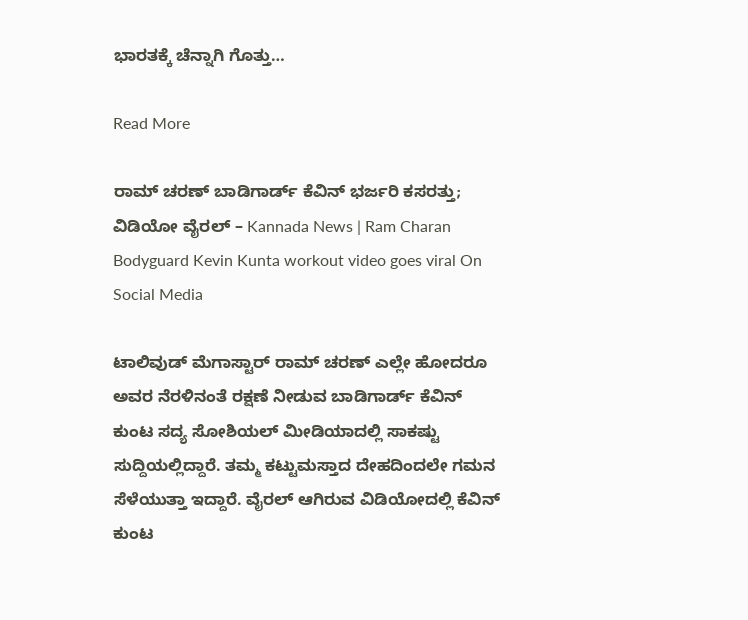ಭಾರತಕ್ಕೆ ಚೆನ್ನಾಗಿ ಗೊತ್ತು…

Read More

ರಾಮ್ ಚರಣ್ ಬಾಡಿಗಾರ್ಡ್ ಕೆವಿನ್ ಭರ್ಜರಿ ಕಸರತ್ತು; ವಿಡಿಯೋ ವೈರಲ್ – Kannada News | Ram Charan Bodyguard Kevin Kunta workout video goes viral On Social Media

ಟಾಲಿವುಡ್ ಮೆಗಾಸ್ಟಾರ್ ರಾಮ್ ಚರಣ್ ಎಲ್ಲೇ ಹೋದರೂ ಅವರ ನೆರಳಿನಂತೆ ರಕ್ಷಣೆ ನೀಡುವ ಬಾಡಿಗಾರ್ಡ್ ಕೆವಿನ್ ಕುಂಟ ಸದ್ಯ ಸೋಶಿಯಲ್ ಮೀಡಿಯಾದಲ್ಲಿ ಸಾಕಷ್ಟು ಸುದ್ದಿಯಲ್ಲಿದ್ದಾರೆ. ತಮ್ಮ ಕಟ್ಟುಮಸ್ತಾದ ದೇಹದಿಂದಲೇ ಗಮನ ಸೆಳೆಯುತ್ತಾ ಇದ್ದಾರೆ. ವೈರಲ್ ಆಗಿರುವ ವಿಡಿಯೋದಲ್ಲಿ ಕೆವಿನ್ ಕುಂಟ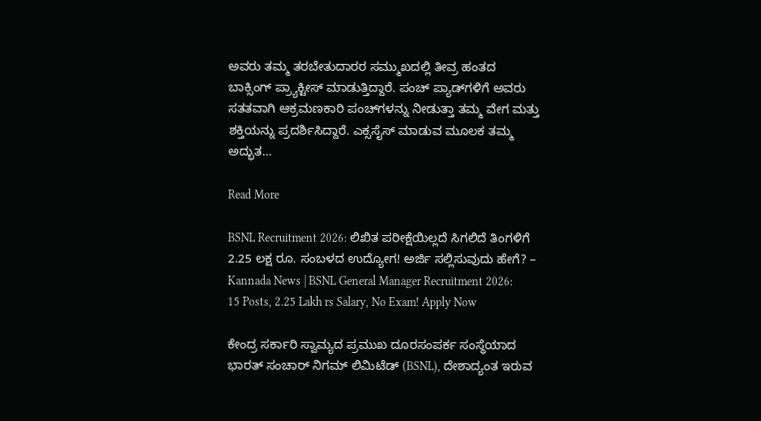ಅವರು ತಮ್ಮ ತರಬೇತುದಾರರ ಸಮ್ಮುಖದಲ್ಲಿ ತೀವ್ರ ಹಂತದ ಬಾಕ್ಸಿಂಗ್ ಪ್ರ್ಯಾಕ್ಟೀಸ್ ಮಾಡುತ್ತಿದ್ದಾರೆ. ಪಂಚ್ ಪ್ಯಾಡ್‌ಗಳಿಗೆ ಅವರು ಸತತವಾಗಿ ಆಕ್ರಮಣಕಾರಿ ಪಂಚ್‌ಗಳನ್ನು ನೀಡುತ್ತಾ ತಮ್ಮ ವೇಗ ಮತ್ತು ಶಕ್ತಿಯನ್ನು ಪ್ರದರ್ಶಿಸಿದ್ದಾರೆ. ಎಕ್ಸಸೈಸ್ ಮಾಡುವ ಮೂಲಕ ತಮ್ಮ ಅದ್ಭುತ…

Read More

BSNL Recruitment 2026: ಲಿಖಿತ ಪರೀಕ್ಷೆಯಿಲ್ಲದೆ ಸಿಗಲಿದೆ ತಿಂಗಳಿಗೆ 2.25 ಲಕ್ಷ ರೂ. ಸಂಬಳದ ಉದ್ಯೋಗ! ಅರ್ಜಿ ಸಲ್ಲಿಸುವುದು ಹೇಗೆ? – Kannada News | BSNL General Manager Recruitment 2026: 15 Posts, 2.25 Lakh rs Salary, No Exam! Apply Now

ಕೇಂದ್ರ ಸರ್ಕಾರಿ ಸ್ವಾಮ್ಯದ ಪ್ರಮುಖ ದೂರಸಂಪರ್ಕ ಸಂಸ್ಥೆಯಾದ ಭಾರತ್ ಸಂಚಾರ್ ನಿಗಮ್ ಲಿಮಿಟೆಡ್ (BSNL), ದೇಶಾದ್ಯಂತ ಇರುವ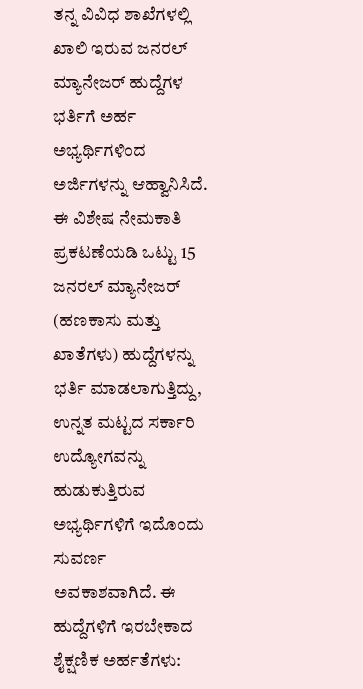ತನ್ನ ವಿವಿಧ ಶಾಖೆಗಳಲ್ಲಿ ಖಾಲಿ ಇರುವ ಜನರಲ್ ಮ್ಯಾನೇಜರ್ ಹುದ್ದೆಗಳ ಭರ್ತಿಗೆ ಅರ್ಹ ಅಭ್ಯರ್ಥಿಗಳಿಂದ ಅರ್ಜಿಗಳನ್ನು ಆಹ್ವಾನಿಸಿದೆ. ಈ ವಿಶೇಷ ನೇಮಕಾತಿ ಪ್ರಕಟಣೆಯಡಿ ಒಟ್ಟು 15 ಜನರಲ್ ಮ್ಯಾನೇಜರ್ (ಹಣಕಾಸು ಮತ್ತು ಖಾತೆಗಳು) ಹುದ್ದೆಗಳನ್ನು ಭರ್ತಿ ಮಾಡಲಾಗುತ್ತಿದ್ದು, ಉನ್ನತ ಮಟ್ಟದ ಸರ್ಕಾರಿ ಉದ್ಯೋಗವನ್ನು ಹುಡುಕುತ್ತಿರುವ ಅಭ್ಯರ್ಥಿಗಳಿಗೆ ಇದೊಂದು ಸುವರ್ಣ ಅವಕಾಶವಾಗಿದೆ. ಈ ಹುದ್ದೆಗಳಿಗೆ ಇರಬೇಕಾದ ಶೈಕ್ಷಣಿಕ ಅರ್ಹತೆಗಳು: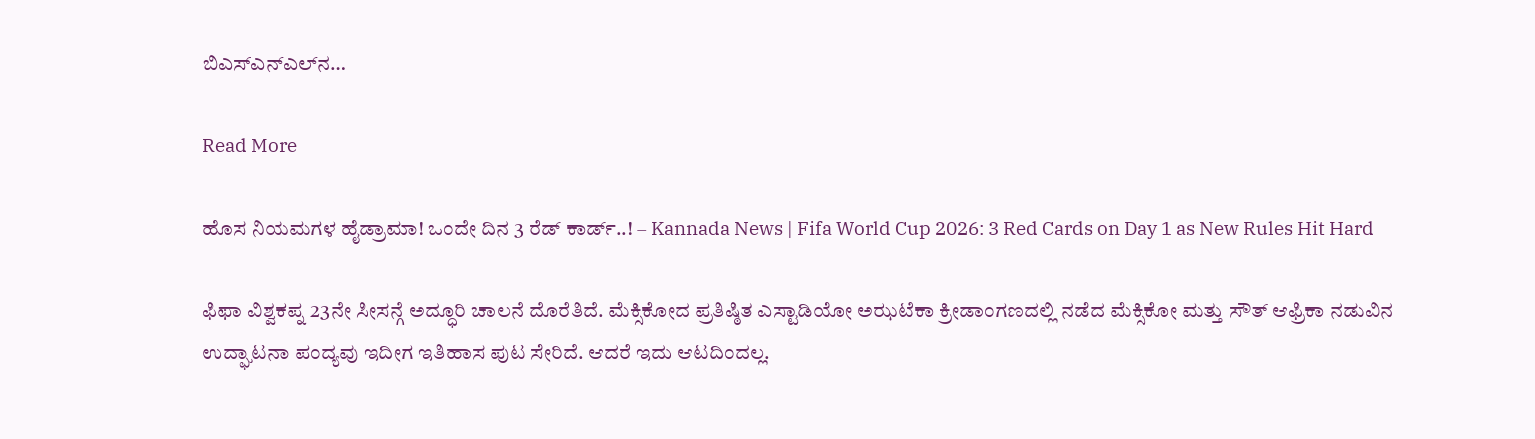ಬಿಎಸ್‌ಎನ್‌ಎಲ್‌ನ…

Read More

ಹೊಸ ನಿಯಮಗಳ ಹೈಡ್ರಾಮಾ! ಒಂದೇ ದಿನ 3 ರೆಡ್ ಕಾರ್ಡ್..! – Kannada News | Fifa World Cup 2026: 3 Red Cards on Day 1 as New Rules Hit Hard

ಫಿಫಾ ವಿಶ್ವಕಪ್ನ 23ನೇ ಸೀಸನ್ಗೆ ಅದ್ಧೂರಿ ಚಾಲನೆ ದೊರೆತಿದೆ. ಮೆಕ್ಸಿಕೋದ ಪ್ರತಿಷ್ಠಿತ ಎಸ್ಟಾಡಿಯೋ ಅಝಟೆಕಾ ಕ್ರೀಡಾಂಗಣದಲ್ಲಿ ನಡೆದ ಮೆಕ್ಸಿಕೋ ಮತ್ತು ಸೌತ್ ಆಫ್ರಿಕಾ ನಡುವಿನ ಉದ್ಘಾಟನಾ ಪಂದ್ಯವು ಇದೀಗ ಇತಿಹಾಸ ಪುಟ ಸೇರಿದೆ. ಆದರೆ ಇದು ಆಟದಿಂದಲ್ಲ.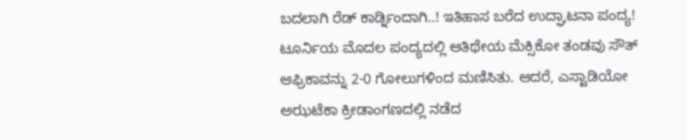ಬದಲಾಗಿ ರೆಡ್ ಕಾರ್ಡ್ನಿಂದಾಗಿ..! ಇತಿಹಾಸ ಬರೆದ ಉದ್ಘಾಟನಾ ಪಂದ್ಯ! ಟೂರ್ನಿಯ ಮೊದಲ ಪಂದ್ಯದಲ್ಲಿ ಆತಿಥೇಯ ಮೆಕ್ಸಿಕೋ ತಂಡವು ಸೌತ್ ಆಫ್ರಿಕಾವನ್ನು 2-0 ಗೋಲುಗಳಿಂದ ಮಣಿಸಿತು. ಆದರೆ, ಎಸ್ಟಾಡಿಯೋ ಅಝಟೆಕಾ ಕ್ರೀಡಾಂಗಣದಲ್ಲಿ ನಡೆದ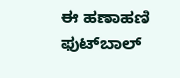ಈ ಹಣಾಹಣಿ ಫುಟ್‌ಬಾಲ್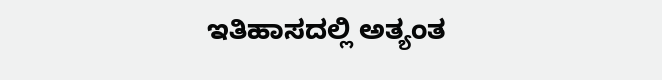ಇತಿಹಾಸದಲ್ಲಿ ಅತ್ಯಂತ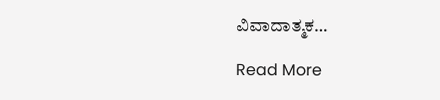ವಿವಾದಾತ್ಮಕ…

Read More